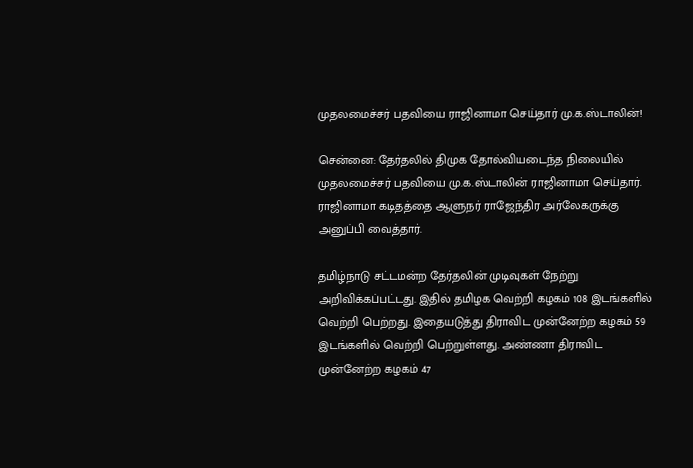முதலமைச்சர் பதவியை ராஜினாமா செய்தார் மு.க.ஸ்டாலின்!

சென்னை: தேர்தலில் திமுக தோல்வியடைந்த நிலையில் முதலமைச்சர் பதவியை மு.க.ஸ்டாலின் ராஜினாமா செய்தார். ராஜினாமா கடிதத்தை ஆளுநர் ராஜேந்திர அர்லேகருக்கு அனுப்பி வைத்தார்.

தமிழ்நாடு சட்டமன்ற தேர்தலின் முடிவுகள் நேற்று அறிவிக்கப்பட்டது. இதில் தமிழக வெற்றி கழகம் 108 இடங்களில் வெற்றி பெற்றது. இதையடுத்து திராவிட முன்னேற்ற கழகம் 59 இடங்களில் வெற்றி பெற்றுள்ளது. அண்ணா திராவிட முன்னேற்ற கழகம் 47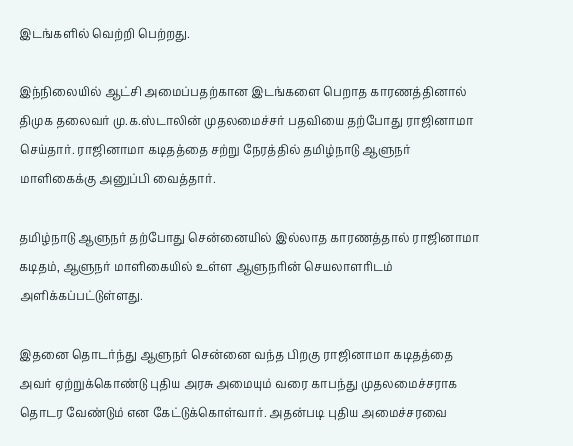இடங்களில் வெற்றி பெற்றது.

இந்நிலையில் ஆட்சி அமைப்பதற்கான இடங்களை பெறாத காரணத்தினால் திமுக தலைவர் மு.க.ஸ்டாலின் முதலமைச்சர் பதவியை தற்போது ராஜினாமா செய்தார். ராஜினாமா கடிதத்தை சற்று நேரத்தில் தமிழ்நாடு ஆளுநர் மாளிகைக்கு அனுப்பி வைத்தார்.

தமிழ்நாடு ஆளுநர் தற்போது சென்னையில் இல்லாத காரணத்தால் ராஜினாமா கடிதம், ஆளுநர் மாளிகையில் உள்ள ஆளுநரின் செயலாளரிடம் அளிக்கப்பட்டுள்ளது.

இதனை தொடர்ந்து ஆளுநர் சென்னை வந்த பிறகு ராஜினாமா கடிதத்தை அவர் ஏற்றுக்கொண்டு புதிய அரசு அமையும் வரை காபந்து முதலமைச்சராக தொடர வேண்டும் என கேட்டுக்கொள்வார். அதன்படி புதிய அமைச்சரவை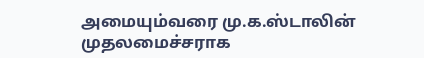அமையும்வரை மு.க.ஸ்டாலின் முதலமைச்சராக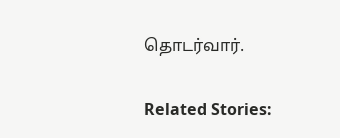தொடர்வார்.

Related Stories: